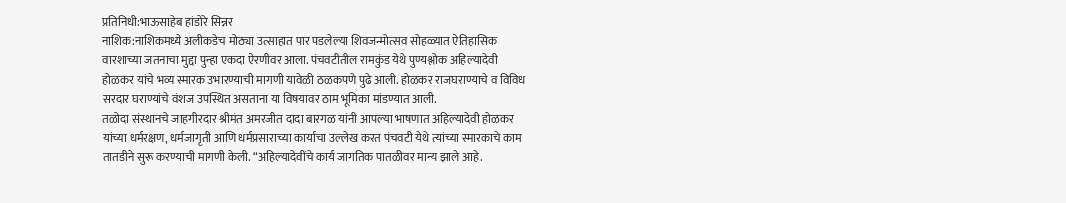प्रतिनिधी:भाऊसाहेब हांडोरे सिन्नर
नाशिक:नाशिकमध्ये अलीकडेच मोठ्या उत्साहात पार पडलेल्या शिवजन्मोत्सव सोहळ्यात ऐतिहासिक वारशाच्या जतनाचा मुद्दा पुन्हा एकदा ऐरणीवर आला. पंचवटीतील रामकुंड येथे पुण्यश्लोक अहिल्यादेवी होळकर यांचे भव्य स्मारक उभारण्याची मागणी यावेळी ठळकपणे पुढे आली. होळकर राजघराण्याचे व विविध सरदार घराण्यांचे वंशज उपस्थित असताना या विषयावर ठाम भूमिका मांडण्यात आली.
तळोदा संस्थानचे जाहगीरदार श्रीमंत अमरजीत दादा बारगळ यांनी आपल्या भाषणात अहिल्यादेवी होळकर यांच्या धर्मरक्षण, धर्मजागृती आणि धर्मप्रसाराच्या कार्याचा उल्लेख करत पंचवटी येथे त्यांच्या स्मारकाचे काम तातडीने सुरू करण्याची मागणी केली. “अहिल्यादेवींचे कार्य जागतिक पातळीवर मान्य झाले आहे.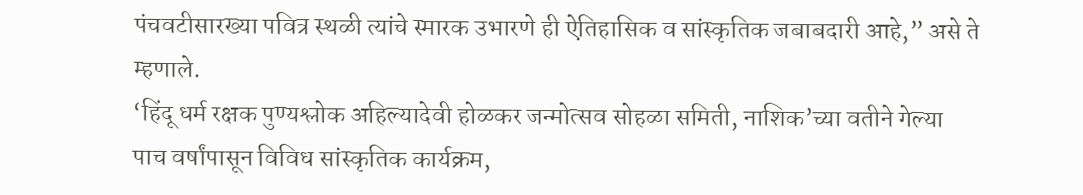पंचवटीसारख्या पवित्र स्थळी त्यांचे स्मारक उभारणे ही ऐतिहासिक व सांस्कृतिक जबाबदारी आहे,” असे ते म्हणाले.
‘हिंदू धर्म रक्षक पुण्यश्लोक अहिल्यादेवी होळकर जन्मोत्सव सोहळा समिती, नाशिक’च्या वतीने गेल्या पाच वर्षांपासून विविध सांस्कृतिक कार्यक्रम,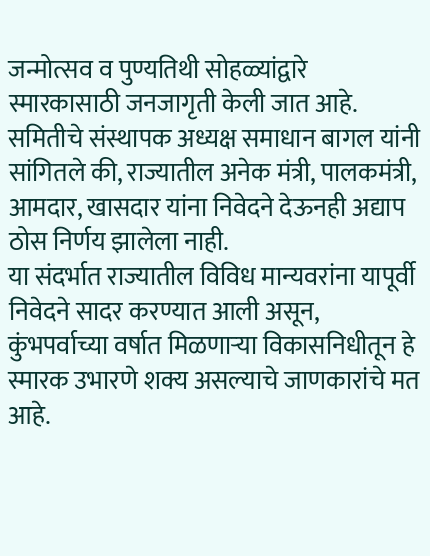जन्मोत्सव व पुण्यतिथी सोहळ्यांद्वारे स्मारकासाठी जनजागृती केली जात आहे. समितीचे संस्थापक अध्यक्ष समाधान बागल यांनी सांगितले की, राज्यातील अनेक मंत्री, पालकमंत्री, आमदार, खासदार यांना निवेदने देऊनही अद्याप ठोस निर्णय झालेला नाही.
या संदर्भात राज्यातील विविध मान्यवरांना यापूर्वी निवेदने सादर करण्यात आली असून, कुंभपर्वाच्या वर्षात मिळणाऱ्या विकासनिधीतून हे स्मारक उभारणे शक्य असल्याचे जाणकारांचे मत आहे.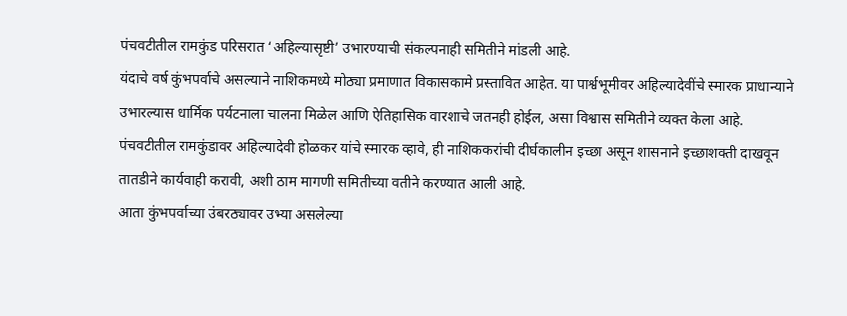पंचवटीतील रामकुंड परिसरात ‘अहिल्यासृष्टी’ उभारण्याची संकल्पनाही समितीने मांडली आहे.
यंदाचे वर्ष कुंभपर्वाचे असल्याने नाशिकमध्ये मोठ्या प्रमाणात विकासकामे प्रस्तावित आहेत. या पार्श्वभूमीवर अहिल्यादेवींचे स्मारक प्राधान्याने उभारल्यास धार्मिक पर्यटनाला चालना मिळेल आणि ऐतिहासिक वारशाचे जतनही होईल, असा विश्वास समितीने व्यक्त केला आहे.
पंचवटीतील रामकुंडावर अहिल्यादेवी होळकर यांचे स्मारक व्हावे, ही नाशिककरांची दीर्घकालीन इच्छा असून शासनाने इच्छाशक्ती दाखवून तातडीने कार्यवाही करावी, अशी ठाम मागणी समितीच्या वतीने करण्यात आली आहे.
आता कुंभपर्वाच्या उंबरठ्यावर उभ्या असलेल्या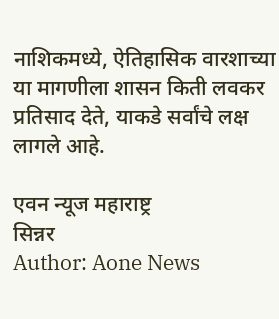नाशिकमध्ये, ऐतिहासिक वारशाच्या या मागणीला शासन किती लवकर प्रतिसाद देते, याकडे सर्वांचे लक्ष लागले आहे.

एवन न्यूज महाराष्ट्र
सिन्नर
Author: Aone News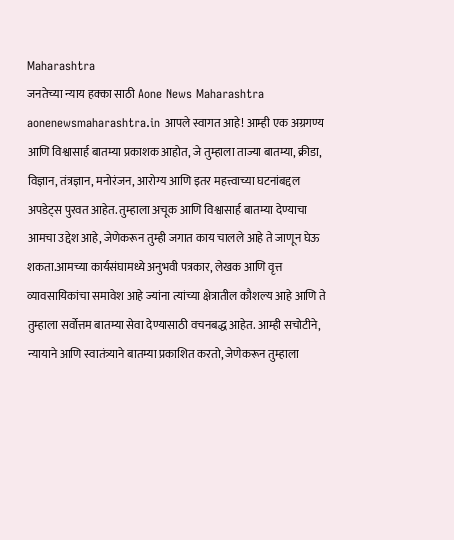Maharashtra
जनतेच्या न्याय हक्का साठी Aone News Maharashtra aonenewsmaharashtra.in आपले स्वागत आहे! आम्ही एक अग्रगण्य आणि विश्वासार्ह बातम्या प्रकाशक आहोत, जे तुम्हाला ताज्या बातम्या, क्रीडा, विज्ञान, तंत्रज्ञान, मनोरंजन, आरोग्य आणि इतर महत्त्वाच्या घटनांबद्दल अपडेट्स पुरवत आहेत. तुम्हाला अचूक आणि विश्वासार्ह बातम्या देण्याचा आमचा उद्देश आहे, जेणेकरून तुम्ही जगात काय चालले आहे ते जाणून घेऊ शकता.आमच्या कार्यसंघामध्ये अनुभवी पत्रकार, लेखक आणि वृत्त व्यावसायिकांचा समावेश आहे ज्यांना त्यांच्या क्षेत्रातील कौशल्य आहे आणि ते तुम्हाला सर्वोत्तम बातम्या सेवा देण्यासाठी वचनबद्ध आहेत. आम्ही सचोटीने, न्यायाने आणि स्वातंत्र्याने बातम्या प्रकाशित करतो, जेणेकरून तुम्हाला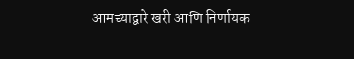आमच्याद्वारे खरी आणि निर्णायक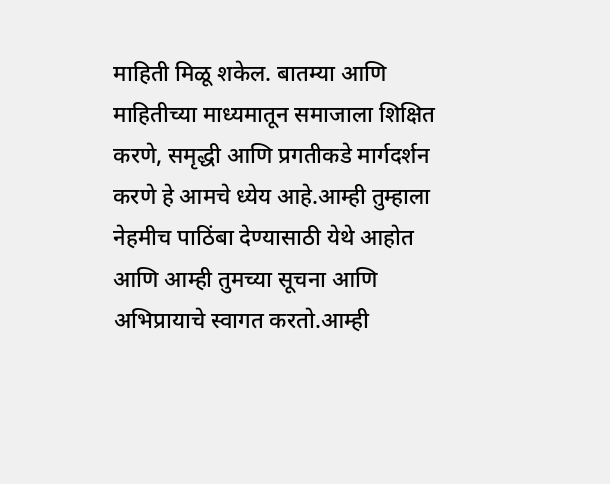माहिती मिळू शकेल. बातम्या आणि माहितीच्या माध्यमातून समाजाला शिक्षित करणे, समृद्धी आणि प्रगतीकडे मार्गदर्शन करणे हे आमचे ध्येय आहे.आम्ही तुम्हाला नेहमीच पाठिंबा देण्यासाठी येथे आहोत आणि आम्ही तुमच्या सूचना आणि अभिप्रायाचे स्वागत करतो.आम्ही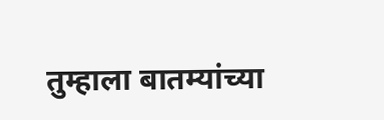तुम्हाला बातम्यांच्या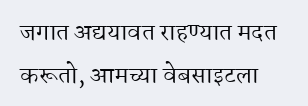जगात अद्ययावत राहण्यात मदत करूतो, आमच्या वेबसाइटला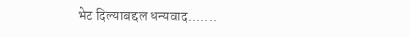भेट दिल्याबद्दल धन्यवाद.......